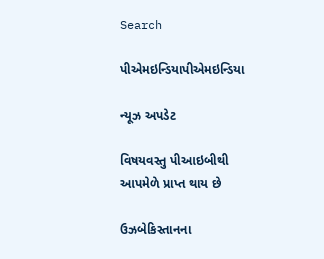Search

પીએમઇન્ડિયાપીએમઇન્ડિયા

ન્યૂઝ અપડેટ

વિષયવસ્તુ પીઆઇબીથી આપમેળે પ્રાપ્ત થાય છે

ઉઝબેકિસ્તાનના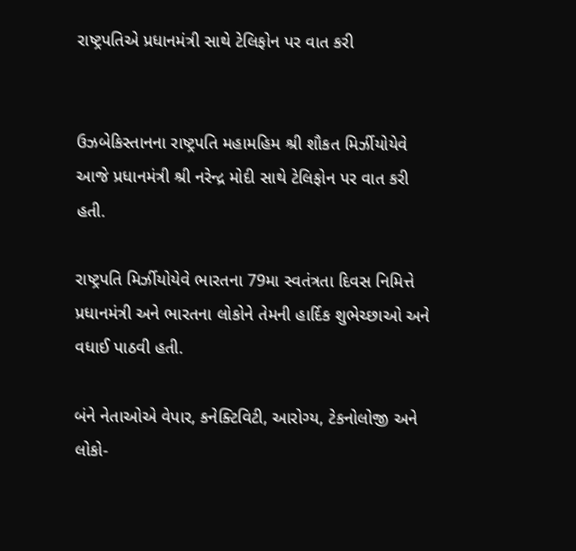રાષ્ટ્રપતિએ પ્રધાનમંત્રી સાથે ટેલિફોન પર વાત કરી


ઉઝબેકિસ્તાનના રાષ્ટ્રપતિ મહામહિમ શ્રી શૌકત મિર્ઝીયોયેવે આજે પ્રધાનમંત્રી શ્રી નરેન્દ્ર મોદી સાથે ટેલિફોન પર વાત કરી હતી.

રાષ્ટ્રપતિ મિર્ઝીયોયેવે ભારતના 79મા સ્વતંત્રતા દિવસ નિમિત્તે પ્રધાનમંત્રી અને ભારતના લોકોને તેમની હાર્દિક શુભેચ્છાઓ અને વધાઈ પાઠવી હતી.

બંને નેતાઓએ વેપાર, કનેક્ટિવિટી, આરોગ્ય, ટેકનોલોજી અને લોકો-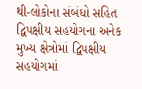થી-લોકોના સંબંધો સહિત દ્વિપક્ષીય સહયોગના અનેક મુખ્ય ક્ષેત્રોમાં દ્વિપક્ષીય સહયોગમાં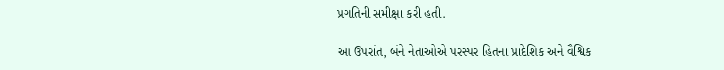પ્રગતિની સમીક્ષા કરી હતી.

આ ઉપરાંત, બંને નેતાઓએ પરસ્પર હિતના પ્રાદેશિક અને વૈશ્વિક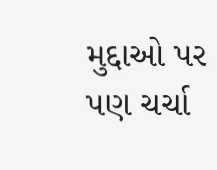મુદ્દાઓ પર પણ ચર્ચા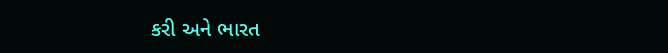કરી અને ભારત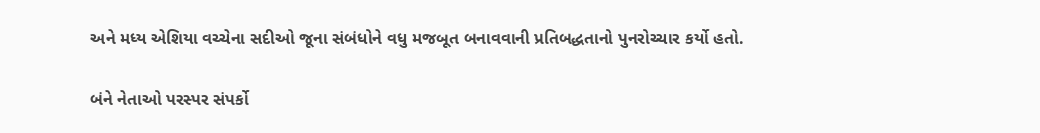અને મધ્ય એશિયા વચ્ચેના સદીઓ જૂના સંબંધોને વધુ મજબૂત બનાવવાની પ્રતિબદ્ધતાનો પુનરોચ્ચાર કર્યો હતો.

બંને નેતાઓ પરસ્પર સંપર્કો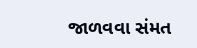જાળવવા સંમત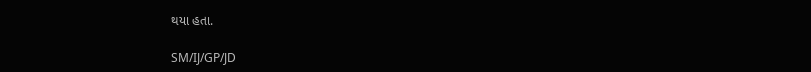થયા હતા.

SM/IJ/GP/JD